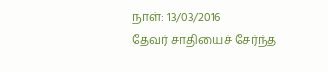நாள்: 13/03/2016
தேவர் சாதியைச் சேர்ந்த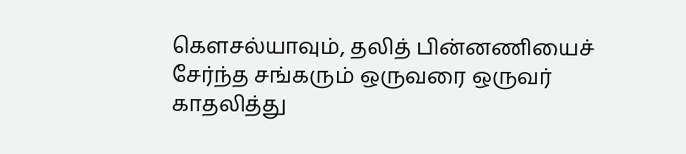கெளசல்யாவும், தலித் பின்னணியைச் சேர்ந்த சங்கரும் ஒருவரை ஒருவர் காதலித்து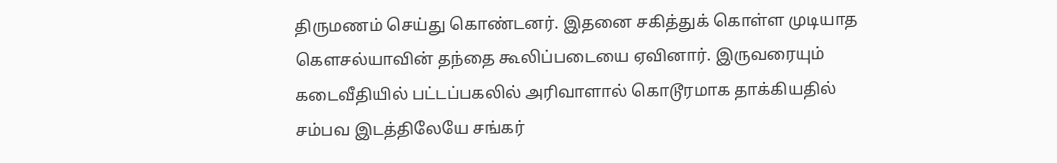திருமணம் செய்து கொண்டனர். இதனை சகித்துக் கொள்ள முடியாத கெளசல்யாவின் தந்தை கூலிப்படையை ஏவினார். இருவரையும் கடைவீதியில் பட்டப்பகலில் அரிவாளால் கொடூரமாக தாக்கியதில் சம்பவ இடத்திலேயே சங்கர்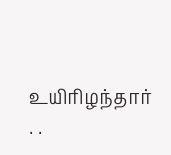உயிரிழந்தார்
. .